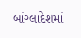બાંગ્લાદેશમાં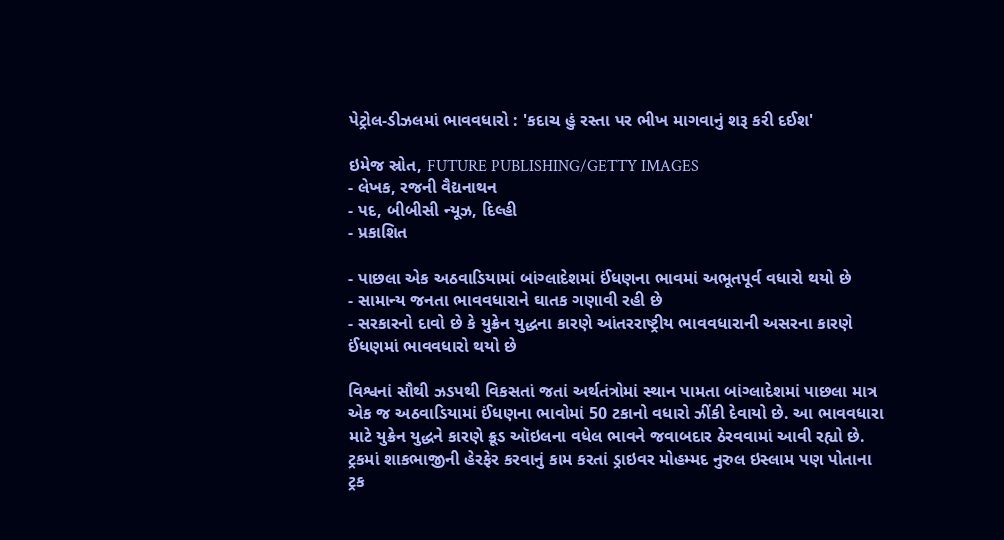પેટ્રોલ-ડીઝલમાં ભાવવધારો : 'કદાચ હું રસ્તા પર ભીખ માગવાનું શરૂ કરી દઈશ'

ઇમેજ સ્રોત, FUTURE PUBLISHING/GETTY IMAGES
- લેખક, રજની વૈદ્યનાથન
- પદ, બીબીસી ન્યૂઝ, દિલ્હી
- પ્રકાશિત

- પાછલા એક અઠવાડિયામાં બાંગ્લાદેશમાં ઈંધણના ભાવમાં અભૂતપૂર્વ વધારો થયો છે
- સામાન્ય જનતા ભાવવધારાને ઘાતક ગણાવી રહી છે
- સરકારનો દાવો છે કે યુક્રેન યુદ્ધના કારણે આંતરરાષ્ટ્રીય ભાવવધારાની અસરના કારણે ઈંધણમાં ભાવવધારો થયો છે

વિશ્વનાં સૌથી ઝડપથી વિકસતાં જતાં અર્થતંત્રોમાં સ્થાન પામતા બાંગ્લાદેશમાં પાછલા માત્ર એક જ અઠવાડિયામાં ઈંધણના ભાવોમાં 50 ટકાનો વધારો ઝીંકી દેવાયો છે. આ ભાવવધારા માટે યુક્રેન યુદ્ધને કારણે ક્રૂડ ઑઇલના વધેલ ભાવને જવાબદાર ઠેરવવામાં આવી રહ્યો છે.
ટ્રકમાં શાકભાજીની હેરફેર કરવાનું કામ કરતાં ડ્રાઇવર મોહમ્મદ નુરુલ ઇસ્લામ પણ પોતાના ટ્રક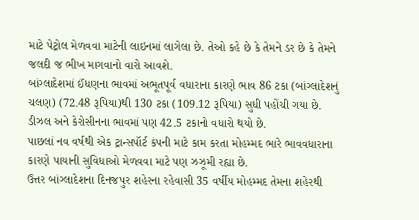માટે પેટ્રોલ મેળવવા માટેની લાઇનમાં લાગેલા છે. તેઓ કહે છે કે તેમને ડર છે કે તેમને જલદી જ ભીખ માગવાનો વારો આવશે.
બાંગ્લાદેશમાં ઈંધણના ભાવમાં અભૂતપૂર્વ વધારાના કારણે ભાવ 86 ટકા (બાંગ્લાદેશનું ચલણ) (72.48 રૂપિયા)થી 130 ટકા (109.12 રૂપિયા) સુધી પહોંચી ગયા છે.
ડીઝલ અને કેરોસીનના ભાવમાં પણ 42.5 ટકાનો વધારો થયો છે.
પાછલાં નવ વર્ષથી એક ટ્રાન્સપૉર્ટ કંપની માટે કામ કરતા મોહમ્મદ ભારે ભાવવધારાના કારણે પાયાની સુવિધાઓ મેળવવા માટે પણ ઝઝૂમી રહ્યા છે.
ઉત્તર બાંગ્લાદેશના દિનજપુર શહેરના રહેવાસી 35 વર્ષીય મોહમ્મદ તેમના શહેરથી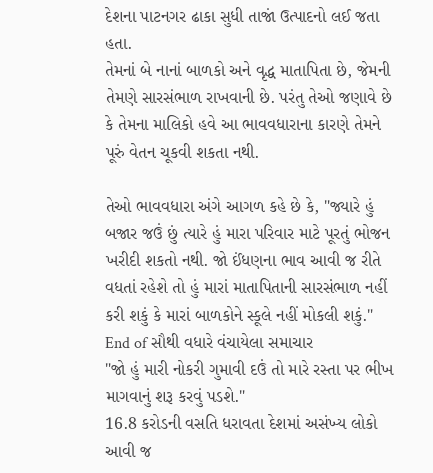દેશના પાટનગર ઢાકા સુધી તાજાં ઉત્પાદનો લઈ જતા હતા.
તેમનાં બે નાનાં બાળકો અને વૃદ્ધ માતાપિતા છે, જેમની તેમણે સારસંભાળ રાખવાની છે. પરંતુ તેઓ જણાવે છે કે તેમના માલિકો હવે આ ભાવવધારાના કારણે તેમને પૂરું વેતન ચૂકવી શકતા નથી.

તેઓ ભાવવધારા અંગે આગળ કહે છે કે, "જ્યારે હું બજાર જઉં છું ત્યારે હું મારા પરિવાર માટે પૂરતું ભોજન ખરીદી શકતો નથી. જો ઈંધણના ભાવ આવી જ રીતે વધતાં રહેશે તો હું મારાં માતાપિતાની સારસંભાળ નહીં કરી શકું કે મારાં બાળકોને સ્કૂલે નહીં મોકલી શકું."
End of સૌથી વધારે વંચાયેલા સમાચાર
"જો હું મારી નોકરી ગુમાવી દઉં તો મારે રસ્તા પર ભીખ માગવાનું શરૂ કરવું પડશે."
16.8 કરોડની વસતિ ધરાવતા દેશમાં અસંખ્ય લોકો આવી જ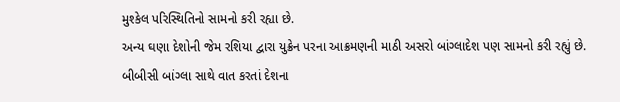મુશ્કેલ પરિસ્થિતિનો સામનો કરી રહ્યા છે.
અન્ય ઘણા દેશોની જેમ રશિયા દ્વારા યુક્રેન પરના આક્રમણની માઠી અસરો બાંગ્લાદેશ પણ સામનો કરી રહ્યું છે.
બીબીસી બાંગ્લા સાથે વાત કરતાં દેશના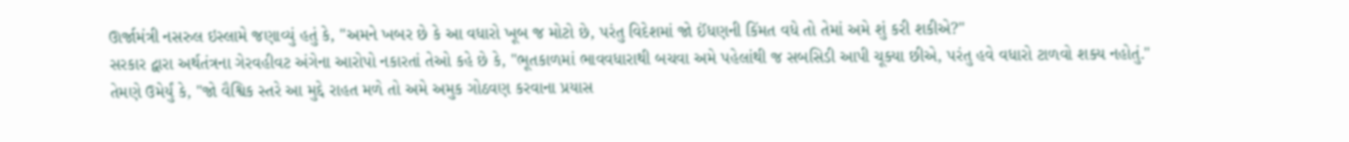ઊર્જામંત્રી નસરુલ ઇસ્લામે જણાવ્યું હતું કે, "અમને ખબર છે કે આ વધારો ખૂબ જ મોટો છે, પરંતુ વિદેશમાં જો ઈંધણની કિંમત વધે તો તેમાં અમે શું કરી શકીએ?"
સરકાર દ્વારા અર્થતંત્રના ગેરવહીવટ અંગેના આરોપો નકારતાં તેઓ કહે છે કે, "ભૂતકાળમાં ભાવવધારાથી બચવા અમે પહેલાંથી જ સબસિડી આપી ચૂક્યા છીએ, પરંતુ હવે વધારો ટાળવો શક્ય નહોતું."
તેમણે ઉમેર્યું કે, "જો વૈશ્વિક સ્તરે આ મુદ્દે રાહત મળે તો અમે અમુક ગોઠવણ કરવાના પ્રયાસ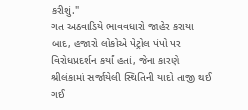કરીશું."
ગત અઠવાડિયે ભાવવધારો જાહેર કરાયા બાદ, હજારો લોકોએ પેટ્રોલ પંપો પર વિરોધપ્રદર્શન કર્યાં હતાં, જેના કારણે શ્રીલંકામાં સર્જાયેલી સ્થિતિની યાદો તાજી થઈ ગઈ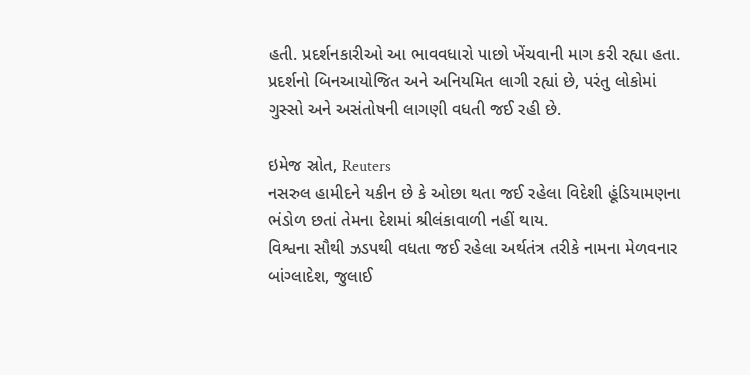હતી. પ્રદર્શનકારીઓ આ ભાવવધારો પાછો ખેંચવાની માગ કરી રહ્યા હતા.
પ્રદર્શનો બિનઆયોજિત અને અનિયમિત લાગી રહ્યાં છે, પરંતુ લોકોમાં ગુસ્સો અને અસંતોષની લાગણી વધતી જઈ રહી છે.

ઇમેજ સ્રોત, Reuters
નસરુલ હામીદને યકીન છે કે ઓછા થતા જઈ રહેલા વિદેશી હૂંડિયામણના ભંડોળ છતાં તેમના દેશમાં શ્રીલંકાવાળી નહીં થાય.
વિશ્વના સૌથી ઝડપથી વધતા જઈ રહેલા અર્થતંત્ર તરીકે નામના મેળવનાર બાંગ્લાદેશ, જુલાઈ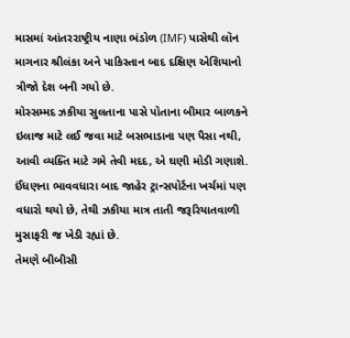માસમાં આંતરરાષ્ટ્રીય નાણા ભંડોળ (IMF) પાસેથી લૉન માગનાર શ્રીલંકા અને પાકિસ્તાન બાદ દક્ષિણ એશિયાનો ત્રીજો દેશ બની ગયો છે.
મોસ્સમ્મદ ઝકીયા સુલતાના પાસે પોતાના બીમાર બાળકને ઇલાજ માટે લઈ જવા માટે બસભાડાના પણ પૈસા નથી, આવી વ્યક્તિ માટે ગમે તેવી મદદ, એ ઘણી મોડી ગણાશે.
ઈંધણના ભાવવધારા બાદ જાહેર ટ્રાન્સપૉર્ટના ખર્ચમાં પણ વધારો થયો છે, તેથી ઝકીયા માત્ર તાતી જરૂરિયાતવાળી મુસાફરી જ ખેડી રહ્યાં છે.
તેમણે બીબીસી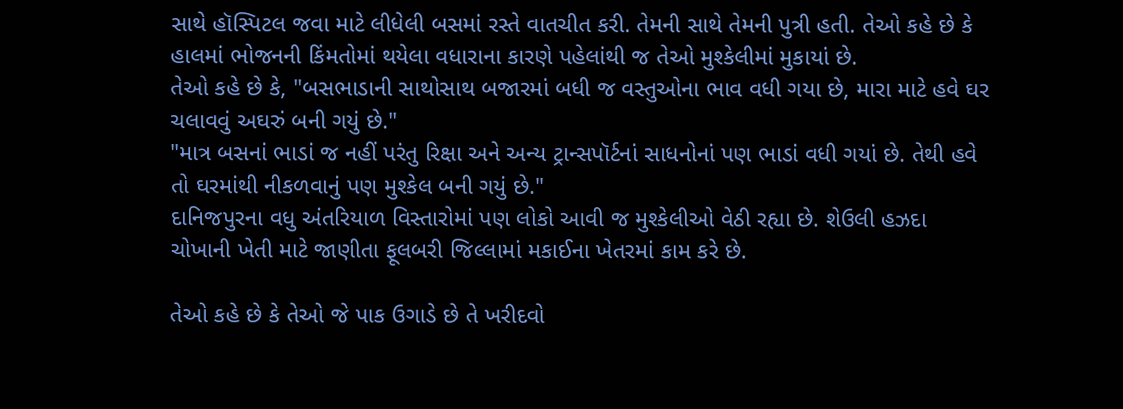સાથે હૉસ્પિટલ જવા માટે લીધેલી બસમાં રસ્તે વાતચીત કરી. તેમની સાથે તેમની પુત્રી હતી. તેઓ કહે છે કે હાલમાં ભોજનની કિંમતોમાં થયેલા વધારાના કારણે પહેલાંથી જ તેઓ મુશ્કેલીમાં મુકાયાં છે.
તેઓ કહે છે કે, "બસભાડાની સાથોસાથ બજારમાં બધી જ વસ્તુઓના ભાવ વધી ગયા છે, મારા માટે હવે ઘર ચલાવવું અઘરું બની ગયું છે."
"માત્ર બસનાં ભાડાં જ નહીં પરંતુ રિક્ષા અને અન્ય ટ્રાન્સપૉર્ટનાં સાધનોનાં પણ ભાડાં વધી ગયાં છે. તેથી હવે તો ઘરમાંથી નીકળવાનું પણ મુશ્કેલ બની ગયું છે."
દાનિજપુરના વધુ અંતરિયાળ વિસ્તારોમાં પણ લોકો આવી જ મુશ્કેલીઓ વેઠી રહ્યા છે. શેઉલી હઝદા ચોખાની ખેતી માટે જાણીતા ફૂલબરી જિલ્લામાં મકાઈના ખેતરમાં કામ કરે છે.

તેઓ કહે છે કે તેઓ જે પાક ઉગાડે છે તે ખરીદવો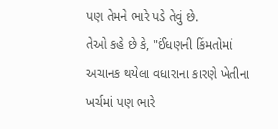પણ તેમને ભારે પડે તેવું છે.
તેઓ કહે છે કે, "ઈંધણની કિંમતોમાં અચાનક થયેલા વધારાના કારણે ખેતીના ખર્ચમાં પણ ભારે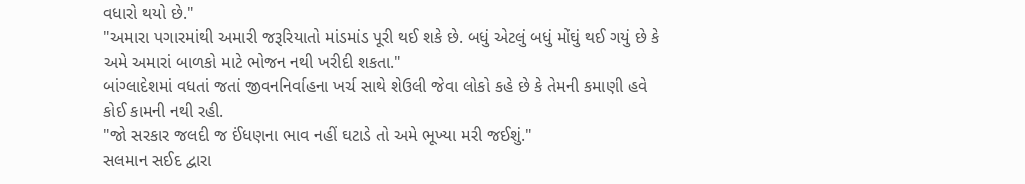વધારો થયો છે."
"અમારા પગારમાંથી અમારી જરૂરિયાતો માંડમાંડ પૂરી થઈ શકે છે. બધું એટલું બધું મોંઘું થઈ ગયું છે કે અમે અમારાં બાળકો માટે ભોજન નથી ખરીદી શકતા."
બાંગ્લાદેશમાં વધતાં જતાં જીવનનિર્વાહના ખર્ચ સાથે શેઉલી જેવા લોકો કહે છે કે તેમની કમાણી હવે કોઈ કામની નથી રહી.
"જો સરકાર જલદી જ ઈંધણના ભાવ નહીં ઘટાડે તો અમે ભૂખ્યા મરી જઈશું."
સલમાન સઈદ દ્વારા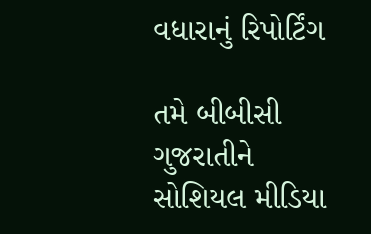વધારાનું રિપોર્ટિંગ

તમે બીબીસી ગુજરાતીને સોશિયલ મીડિયા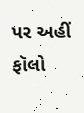પર અહીં ફૉલો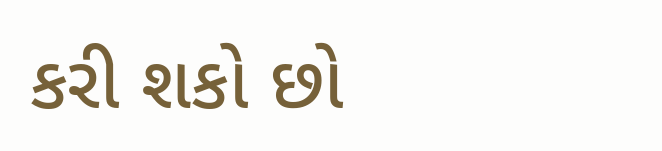કરી શકો છો